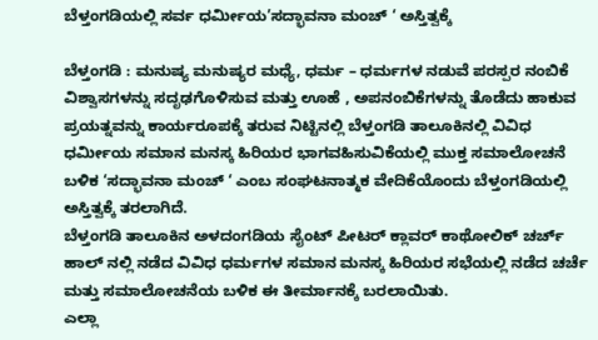ಬೆಳ್ತಂಗಡಿಯಲ್ಲಿ ಸರ್ವ ಧರ್ಮೀಯ’ಸದ್ಭಾವನಾ ಮಂಚ್ ‘ ಅಸ್ತಿತ್ವಕ್ಕೆ

ಬೆಳ್ತಂಗಡಿ : ಮನುಷ್ಯ ಮನುಷ್ಯರ ಮಧ್ಯೆ, ಧರ್ಮ – ಧರ್ಮಗಳ ನಡುವೆ ಪರಸ್ಪರ ನಂಬಿಕೆ ವಿಶ್ವಾಸಗಳನ್ನು ಸದೃಢಗೊಳಿಸುವ ಮತ್ತು ಊಹೆ , ಅಪನಂಬಿಕೆಗಳನ್ನು ತೊಡೆದು ಹಾಕುವ ಪ್ರಯತ್ನವನ್ನು ಕಾರ್ಯರೂಪಕ್ಕೆ ತರುವ ನಿಟ್ಟಿನಲ್ಲಿ ಬೆಳ್ತಂಗಡಿ ತಾಲೂಕಿನಲ್ಲಿ ವಿವಿಧ ಧರ್ಮೀಯ ಸಮಾನ ಮನಸ್ಕ ಹಿರಿಯರ ಭಾಗವಹಿಸುವಿಕೆಯಲ್ಲಿ ಮುಕ್ತ ಸಮಾಲೋಚನೆ ಬಳಿಕ ‘ಸದ್ಭಾವನಾ ಮಂಚ್ ‘ ಎಂಬ ಸಂಘಟನಾತ್ಮಕ ವೇದಿಕೆಯೊಂದು ಬೆಳ್ತಂಗಡಿಯಲ್ಲಿ ಅಸ್ತಿತ್ವಕ್ಕೆ ತರಲಾಗಿದೆ.
ಬೆಳ್ತಂಗಡಿ ತಾಲೂಕಿನ ಅಳದಂಗಡಿಯ ಸೈಂಟ್ ಪೀಟರ್ ಕ್ಲಾವರ್ ಕಾಥೋಲಿಕ್ ಚರ್ಚ್ ಹಾಲ್ ನಲ್ಲಿ ನಡೆದ ವಿವಿಧ ಧರ್ಮಗಳ ಸಮಾನ ಮನಸ್ಕ ಹಿರಿಯರ ಸಭೆಯಲ್ಲಿ ನಡೆದ ಚರ್ಚೆ ಮತ್ತು ಸಮಾಲೋಚನೆಯ ಬಳಿಕ ಈ ತೀರ್ಮಾನಕ್ಕೆ ಬರಲಾಯಿತು.
ಎಲ್ಲಾ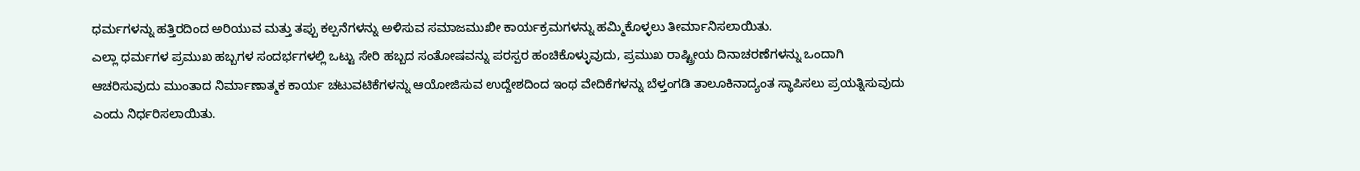ಧರ್ಮಗಳನ್ನು ಹತ್ತಿರದಿಂದ ಅರಿಯುವ ಮತ್ತು ತಪ್ಪು ಕಲ್ಪನೆಗಳನ್ನು ಅಳಿಸುವ ಸಮಾಜಮುಖೀ ಕಾರ್ಯಕ್ರಮಗಳನ್ನು ಹಮ್ಮಿಕೊಳ್ಳಲು ತೀರ್ಮಾನಿಸಲಾಯಿತು.
ಎಲ್ಲಾ ಧರ್ಮಗಳ ಪ್ರಮುಖ ಹಬ್ಬಗಳ ಸಂದರ್ಭಗಳಲ್ಲಿ ಒಟ್ಟು ಸೇರಿ ಹಬ್ಬದ ಸಂತೋಷವನ್ನು ಪರಸ್ಪರ ಹಂಚಿಕೊಳ್ಳುವುದು, ಪ್ರಮುಖ ರಾಷ್ಟ್ರೀಯ ದಿನಾಚರಣೆಗಳನ್ನು ಒಂದಾಗಿ ಆಚರಿಸುವುದು ಮುಂತಾದ ನಿರ್ಮಾಣಾತ್ಮಕ ಕಾರ್ಯ ಚಟುವಟಿಕೆಗಳನ್ನು ಆಯೋಜಿಸುವ ಉದ್ದೇಶದಿಂದ ಇಂಥ ವೇದಿಕೆಗಳನ್ನು ಬೆಳ್ತಂಗಡಿ ತಾಲೂಕಿನಾದ್ಯಂತ ಸ್ಥಾಪಿಸಲು ಪ್ರಯತ್ನಿಸುವುದು ಎಂದು ನಿರ್ಧರಿಸಲಾಯಿತು.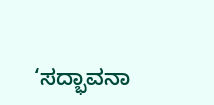‘ಸದ್ಭಾವನಾ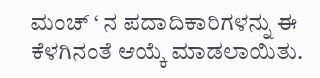ಮಂಚ್ ‘ ನ ಪದಾದಿಕಾರಿಗಳನ್ನು ಈ ಕೆಳಗಿನಂತೆ ಆಯ್ಕೆ ಮಾಡಲಾಯಿತು.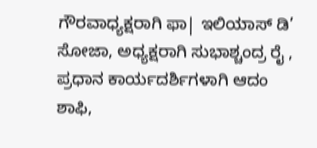ಗೌರವಾಧ್ಯಕ್ಷರಾಗಿ ಫಾ| ಇಲಿಯಾಸ್ ಡಿ’ ಸೋಜಾ, ಅಧ್ಯಕ್ಷರಾಗಿ ಸುಭಾಶ್ಚಂದ್ರ ರೈ , ಪ್ರಧಾನ ಕಾರ್ಯದರ್ಶಿಗಳಾಗಿ ಆದಂ ಶಾಫಿ,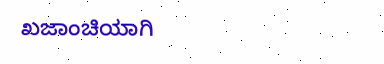ಖಜಾಂಚಿಯಾಗಿ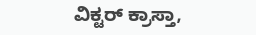ವಿಕ್ಟರ್ ಕ್ರಾಸ್ತಾ,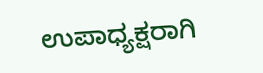ಉಪಾಧ್ಯಕ್ಷರಾಗಿ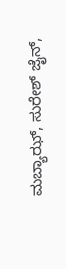ಮಬ್ಯಾಝ್, ಸುರೇಶ್ ಜೈನ್,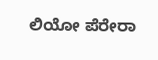ಲಿಯೋ ಪೆರೇರಾ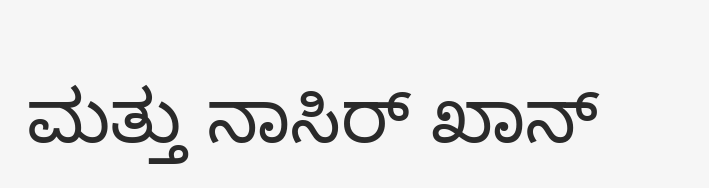ಮತ್ತು ನಾಸಿರ್ ಖಾನ್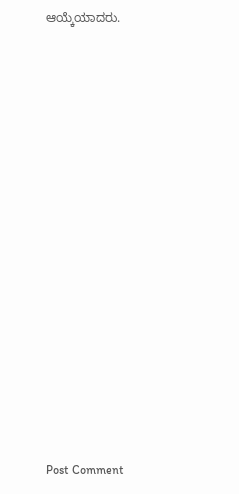ಆಯ್ಕೆಯಾದರು.
















Post Comment